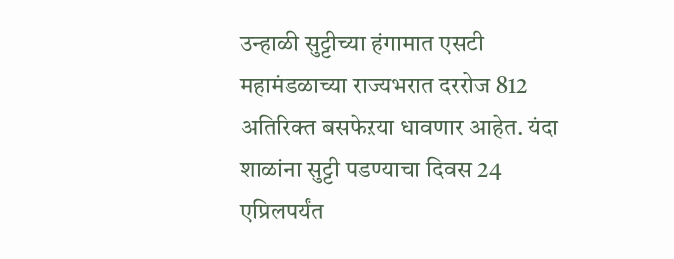उन्हाळी सुट्टीच्या हंगामात एसटी महामंडळाच्या राज्यभरात दररोज 812 अतिरिक्त बसफेऱया धावणार आहेत. यंदा शाळांना सुट्टी पडण्याचा दिवस 24 एप्रिलपर्यंत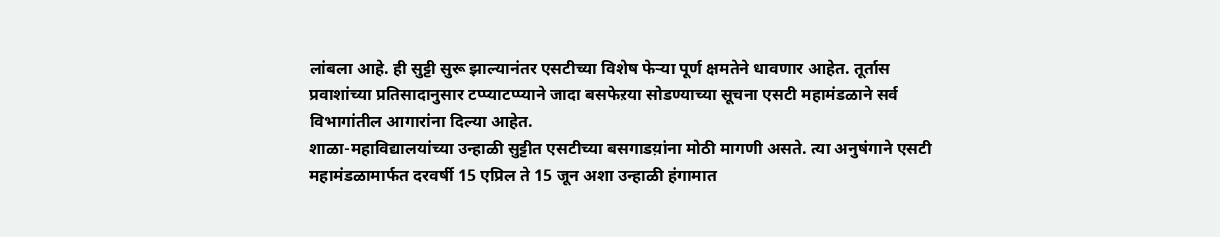लांबला आहे. ही सुट्टी सुरू झाल्यानंतर एसटीच्या विशेष फेऱ्या पूर्ण क्षमतेने धावणार आहेत. तूर्तास प्रवाशांच्या प्रतिसादानुसार टप्प्याटप्प्याने जादा बसफेऱया सोडण्याच्या सूचना एसटी महामंडळाने सर्व विभागांतील आगारांना दिल्या आहेत.
शाळा-महाविद्यालयांच्या उन्हाळी सुट्टीत एसटीच्या बसगाडय़ांना मोठी मागणी असते. त्या अनुषंगाने एसटी महामंडळामार्फत दरवर्षी 15 एप्रिल ते 15 जून अशा उन्हाळी हंगामात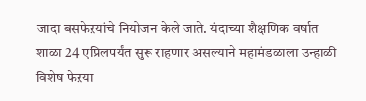जादा बसफेऱयांचे नियोजन केले जाते. यंदाच्या शैक्षणिक वर्षात शाळा 24 एप्रिलपर्यंत सुरू राहणार असल्याने महामंडळाला उन्हाळी विशेष फेऱया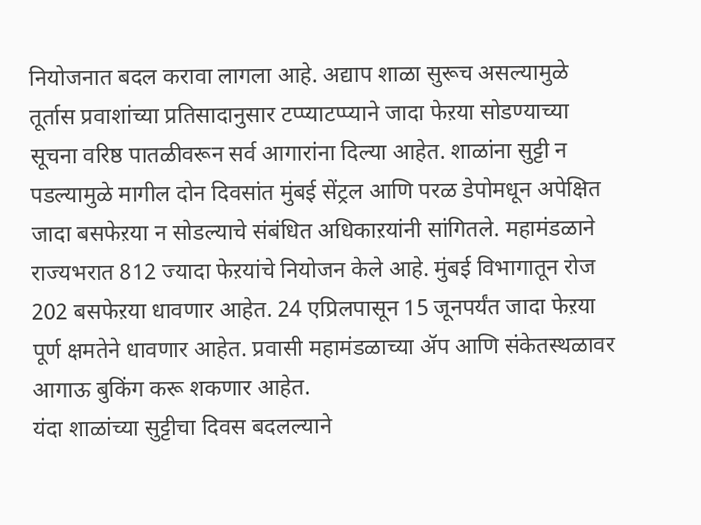नियोजनात बदल करावा लागला आहे. अद्याप शाळा सुरूच असल्यामुळे तूर्तास प्रवाशांच्या प्रतिसादानुसार टप्प्याटप्प्याने जादा फेऱया सोडण्याच्या सूचना वरिष्ठ पातळीवरून सर्व आगारांना दिल्या आहेत. शाळांना सुट्टी न पडल्यामुळे मागील दोन दिवसांत मुंबई सेंट्रल आणि परळ डेपोमधून अपेक्षित जादा बसफेऱया न सोडल्याचे संबंधित अधिकाऱयांनी सांगितले. महामंडळाने राज्यभरात 812 ज्यादा फेऱयांचे नियोजन केले आहे. मुंबई विभागातून रोज 202 बसफेऱया धावणार आहेत. 24 एप्रिलपासून 15 जूनपर्यंत जादा फेऱया पूर्ण क्षमतेने धावणार आहेत. प्रवासी महामंडळाच्या ॲप आणि संकेतस्थळावर आगाऊ बुकिंग करू शकणार आहेत.
यंदा शाळांच्या सुट्टीचा दिवस बदलल्याने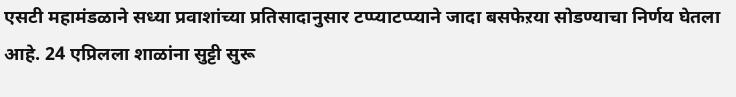एसटी महामंडळाने सध्या प्रवाशांच्या प्रतिसादानुसार टप्प्याटप्प्याने जादा बसफेऱया सोडण्याचा निर्णय घेतला आहे. 24 एप्रिलला शाळांना सुट्टी सुरू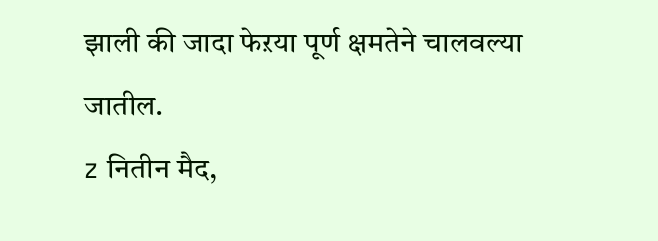झाली की जादा फेऱया पूर्ण क्षमतेने चालवल्या जातील.
z नितीन मैद,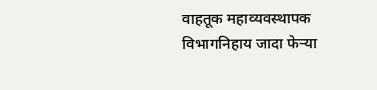वाहतूक महाव्यवस्थापक
विभागनिहाय जादा फेऱ्या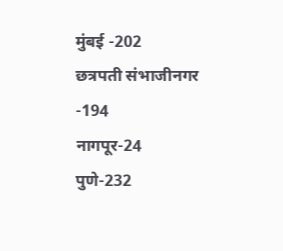मुंबई -202
छत्रपती संभाजीनगर -194
नागपूर-24
पुणे-232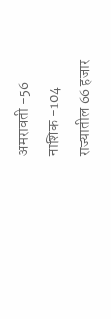अमरावती -56
नाशिक -104
राज्यातील 66 हजार